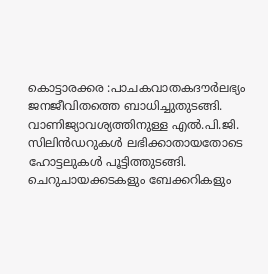കൊട്ടാരക്കര :പാചകവാതകദൗർലഭ്യം ജനജീവിതത്തെ ബാധിച്ചുതുടങ്ങി. വാണിജ്യാവശ്യത്തിനുള്ള എൽ.പി.ജി. സിലിൻഡറുകൾ ലഭിക്കാതായതോടെ ഹോട്ടലുകൾ പൂട്ടിത്തുടങ്ങി. ചെറുചായക്കടകളും ബേക്കറികളും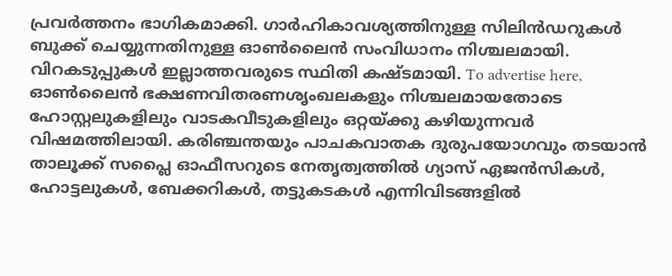പ്രവർത്തനം ഭാഗികമാക്കി. ഗാർഹികാവശ്യത്തിനുള്ള സിലിൻഡറുകൾ ബുക്ക് ചെയ്യുന്നതിനുള്ള ഓൺലൈൻ സംവിധാനം നിശ്ചലമായി. വിറകടുപ്പുകൾ ഇല്ലാത്തവരുടെ സ്ഥിതി കഷ്ടമായി. To advertise here, ഓൺലൈൻ ഭക്ഷണവിതരണശൃംഖലകളും നിശ്ചലമായതോടെ ഹോസ്റ്റലുകളിലും വാടകവീടുകളിലും ഒറ്റയ്ക്കു കഴിയുന്നവർ വിഷമത്തിലായി. കരിഞ്ചന്തയും പാചകവാതക ദുരുപയോഗവും തടയാൻ താലൂക്ക് സപ്ലൈ ഓഫീസറുടെ നേതൃത്വത്തിൽ ഗ്യാസ് ഏജൻസികൾ, ഹോട്ടലുകൾ, ബേക്കറികൾ, തട്ടുകടകൾ എന്നിവിടങ്ങളിൽ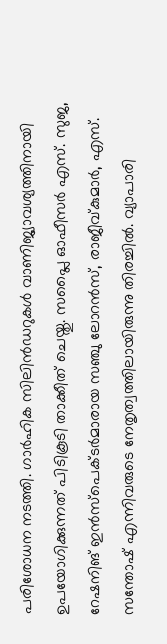പരിശോധന നടത്തി. ഗാർഹിക സിലിൻഡറുകൾ വാണിജ്യാവശ്യത്തിനായി ഉപയോഗിക്കുന്നത് പിടികൂടി താക്കീത് ചെയ്തു. സപ്ലൈ ഓഫീസർ എസ്. സുജ, റേഷനിങ് ഇൻസ്പെക്ടർമാരായ സഞ്ചു ലോറൻസ്, രാജീവ്കുമാർ, എസ്. സന്തോഷ് എന്നിവരുടെ നേതൃത്വത്തിലായിരുന്നു തിരച്ചിൽ. വ്യാപാരി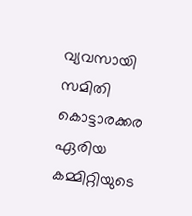വ്യവസായി സമിതി കൊട്ടാരക്കര ഏരിയ കമ്മിറ്റിയുടെ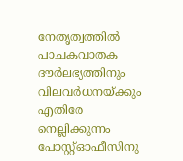നേതൃത്വത്തിൽ പാചകവാതക ദൗർലഭ്യത്തിനും വിലവർധനയ്ക്കും എതിരേ നെല്ലിക്കുന്നം പോസ്റ്റ്ഓഫീസിനു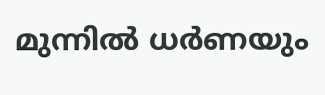മുന്നിൽ ധർണയും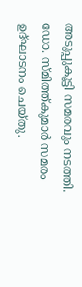അടുപ്പുകൂട്ടി സമരവും നടത്തി. ഡോ. സ്മിത്ത്കുമാർ സമരം ഉദ്ഘാടനം ചെയ്തു.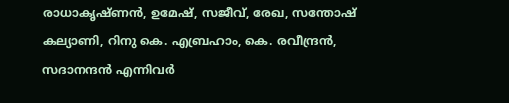രാധാകൃഷ്ണൻ, ഉമേഷ്, സജീവ്, രേഖ, സന്തോഷ് കല്യാണി, റിനു കെ. എബ്രഹാം, കെ. രവീന്ദ്രൻ, സദാനന്ദൻ എന്നിവർ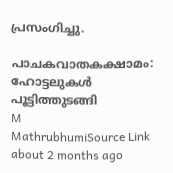പ്രസംഗിച്ചു.

പാചകവാതകക്ഷാമം: ഹോട്ടലുകൾ പൂട്ടിത്തുടങ്ങി
M
MathrubhumiSource Link
about 2 months ago